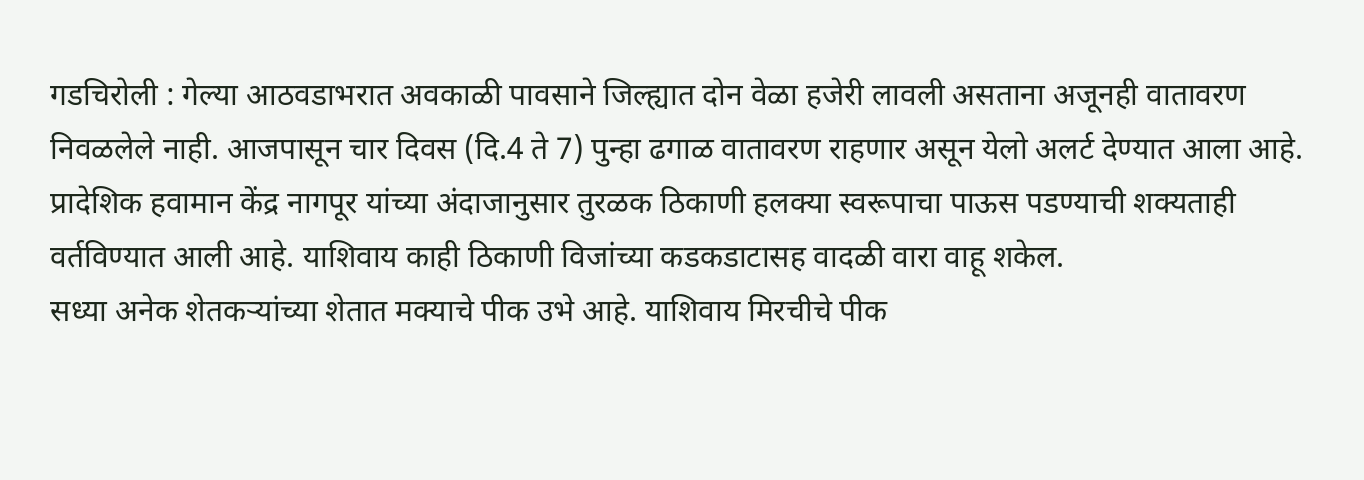गडचिरोली : गेल्या आठवडाभरात अवकाळी पावसाने जिल्ह्यात दोन वेळा हजेरी लावली असताना अजूनही वातावरण निवळलेले नाही. आजपासून चार दिवस (दि.4 ते 7) पुन्हा ढगाळ वातावरण राहणार असून येलो अलर्ट देण्यात आला आहे. प्रादेशिक हवामान केंद्र नागपूर यांच्या अंदाजानुसार तुरळक ठिकाणी हलक्या स्वरूपाचा पाऊस पडण्याची शक्यताही वर्तविण्यात आली आहे. याशिवाय काही ठिकाणी विजांच्या कडकडाटासह वादळी वारा वाहू शकेल.
सध्या अनेक शेतकऱ्यांच्या शेतात मक्याचे पीक उभे आहे. याशिवाय मिरचीचे पीक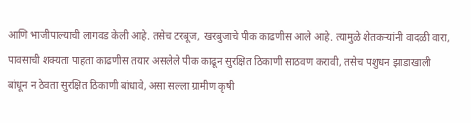आणि भाजीपाल्याची लागवड केली आहे. तसेच टरबूज, खरबुजाचे पीक काढणीस आले आहे. त्यामुळे शेतकऱ्यांनी वादळी वारा, पावसाची शक्यता पाहता काढणीस तयार असलेले पीक काढून सुरक्षित ठिकाणी साठवण करावी, तसेच पशुधन झाडाखाली बांधून न ठेवता सुरक्षित ठिकाणी बांधावे, असा सल्ला ग्रामीण कृषी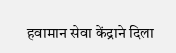हवामान सेवा केंद्राने दिला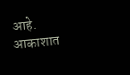आहे.
आकाशात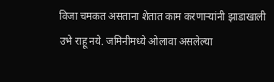विजा चमकत असताना शेतात काम करणाऱ्यांनी झाडाखाली उभे राहू नये. जमिनीमध्ये ओलावा असलेल्या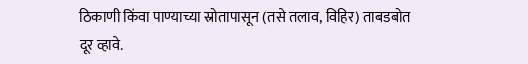ठिकाणी किंवा पाण्याच्या स्रोतापासून (तसे तलाव, विहिर) ताबडबोत दूर व्हावे.